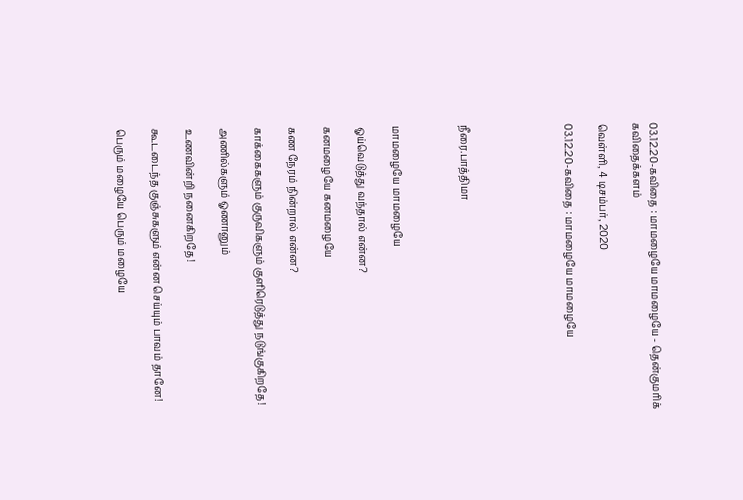03.12.20-கவிதை : மாமழையே மாமழையே - தென்குமரிக் கவிதைக்களம்

வெள்ளி, 4 டிசம்பர், 2020

03.12.20-கவிதை : மாமழையே மாமழையே





நீரை.பாத்திமா



மாமழையே மாமழையே

ஓய்வெடுத்து வந்தால் என்ன?

கனமழையே கனமழையே

கண நேரம் நின்றால் என்ன?

காக்கைகளும் குருவிகளும் குளிரெடுத்து நடுங்குகிறதே!

அணில்களும் ஓணானும்

உணவின்றி நனைகிறதே!

கூடடைந்த குஞ்சுகளும் என்ன செய்யும் பாவம் தானே!

பெரும் மழையே பெரும் மழையே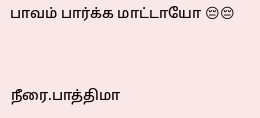பாவம் பார்க்க மாட்டாயோ 😔😔


நீரை.பாத்திமா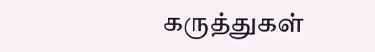கருத்துகள்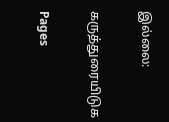இல்லை:

கருத்துரையிடுக

Pages